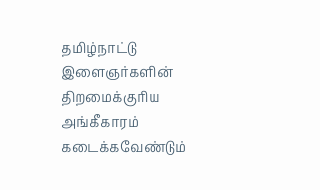தமிழ்நாட்டு இளைஞர்களின் திறமைக்குரிய அங்கீகாரம் கடைக்கவேண்டும்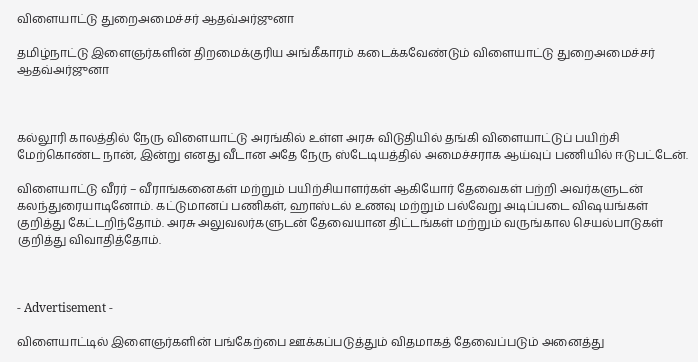விளையாட்டு துறைஅமைச்சர் ஆதவ்அர்ஜுனா

தமிழ்நாட்டு இளைஞர்களின் திறமைக்குரிய அங்கீகாரம் கடைக்கவேண்டும் விளையாட்டு துறைஅமைச்சர் ஆதவ்அர்ஜுனா



கல்லூரி காலத்தில் நேரு விளையாட்டு அரங்கில் உள்ள அரசு விடுதியில் தங்கி விளையாட்டுப் பயிற்சி மேற்கொண்ட நான், இன்று எனது வீடான அதே நேரு ஸ்டேடியத்தில் அமைச்சராக ஆய்வுப் பணியில் ஈடுபட்டேன்.

விளையாட்டு வீரர் – வீராங்கனைகள் மற்றும் பயிற்சியாளர்கள் ஆகியோர் தேவைகள் பற்றி அவர்களுடன் கலந்துரையாடினோம். கட்டுமானப் பணிகள், ஹாஸ்டல் உணவு மற்றும் பல்வேறு அடிப்படை விஷயங்கள் குறித்து கேட்டறிந்தோம். அரசு அலுவலர்களுடன் தேவையான திட்டங்கள் மற்றும் வருங்கால செயல்பாடுகள் குறித்து விவாதித்தோம்.



- Advertisement -

விளையாட்டில் இளைஞர்களின் பங்கேற்பை ஊக்கப்படுத்தும் விதமாகத் தேவைப்படும் அனைத்து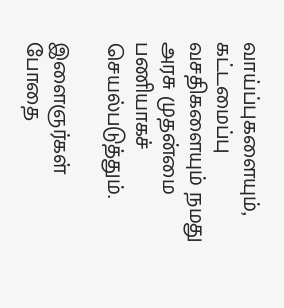வாய்ப்புகளையும், கட்டமைப்பு வசதிகளையும் நமது அரசு முதன்மை பணியாகச் செயல்படுத்தும்.

இளைஞர்கள் போதை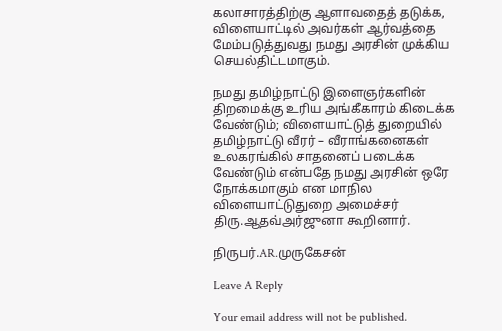கலாசாரத்திற்கு ஆளாவதைத் தடுக்க, விளையாட்டில் அவர்கள் ஆர்வத்தை மேம்படுத்துவது நமது அரசின் முக்கிய செயல்திட்டமாகும்.

நமது தமிழ்நாட்டு இளைஞர்களின் திறமைக்கு உரிய அங்கீகாரம் கிடைக்க வேண்டும்; விளையாட்டுத் துறையில் தமிழ்நாட்டு வீரர் – வீராங்கனைகள் உலகரங்கில் சாதனைப் படைக்க வேண்டும் என்பதே நமது அரசின் ஒரே நோக்கமாகும் என மாநில விளையாட்டுதுறை அமைச்சர் திரு.ஆதவ்அர்ஜுனா கூறினார்.

நிருபர்.AR.முருகேசன்

Leave A Reply

Your email address will not be published.